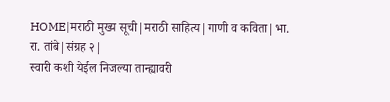HOME|मराठी मुख्य सूची|मराठी साहित्य|गाणी व कविता|भा. रा. तांबे|संग्रह २|
स्वारी कशी येईल निजल्या तान्ह्यावरी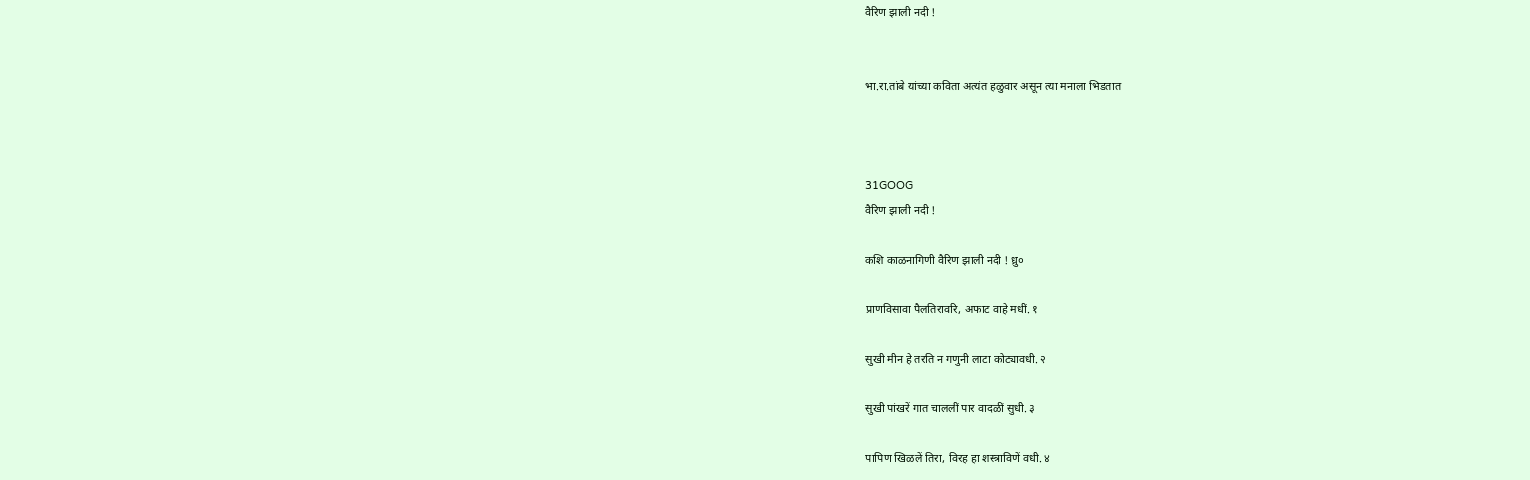वैरिण झाली नदी !


भा.रा.तांबे यांच्या कविता अत्यंत हळुवार असून त्या मनाला भिडतात



31GOOG
वैरिण झाली नदी !

कशि काळनागिणी वैरिण झाली नदी ! ध्रु०

प्राणविसावा पैलतिरावरि, अफाट वाहे मधीं. १

सुखी मीन हे तरति न गणुनी लाटा कोट्यावधी. २

सुखी पांखरें गात चाललीं पार वादळीं सुधी. ३

पापिण खिळलें तिरा, विरह हा शस्त्राविणें वधी. ४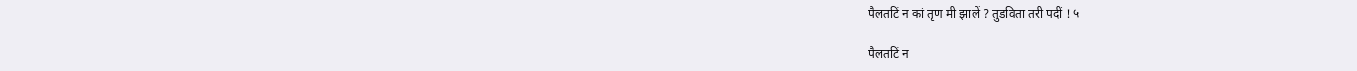पैलतटिं न कां तृण मी झालें ? तुडविता तरी पदीं ! ५

पैलतटिं न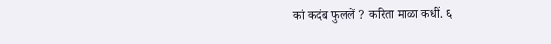कां कदंब फुललें ? करिता माळा कधीं. ६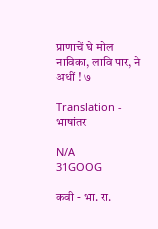प्राणाचें घे मोल नाविका, लावि पार, ने अधीं ! ७

Translation - भाषांतर

N/A
31GOOG

कवी - भा. रा.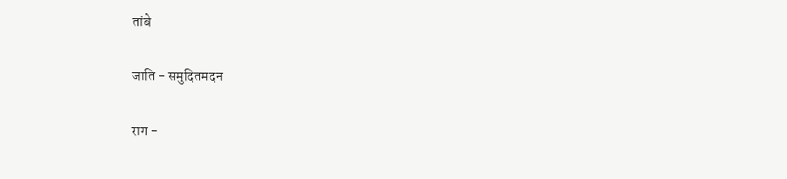तांबे

जाति - समुदितमदन

राग -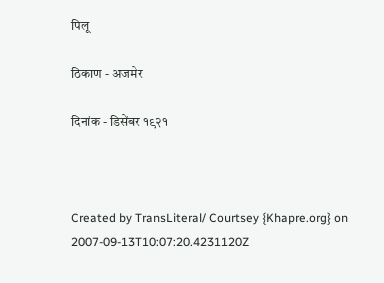पिलू

ठिकाण - अजमेर

दिनांक - डिसेंबर १९२१



Created by TransLiteral/ Courtsey {Khapre.org} on 2007-09-13T10:07:20.4231120Z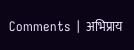Comments | अभिप्राय